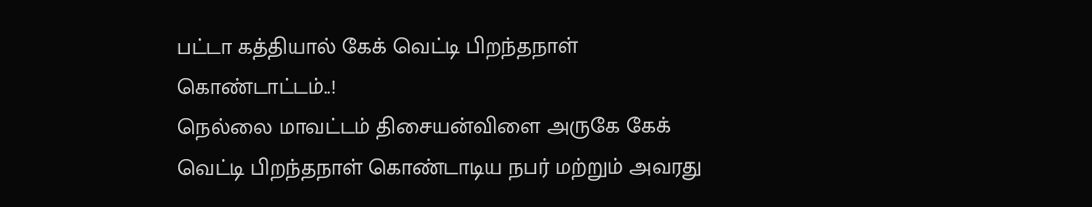பட்டா கத்தியால் கேக் வெட்டி பிறந்தநாள் கொண்டாட்டம்..!
நெல்லை மாவட்டம் திசையன்விளை அருகே கேக் வெட்டி பிறந்தநாள் கொண்டாடிய நபர் மற்றும் அவரது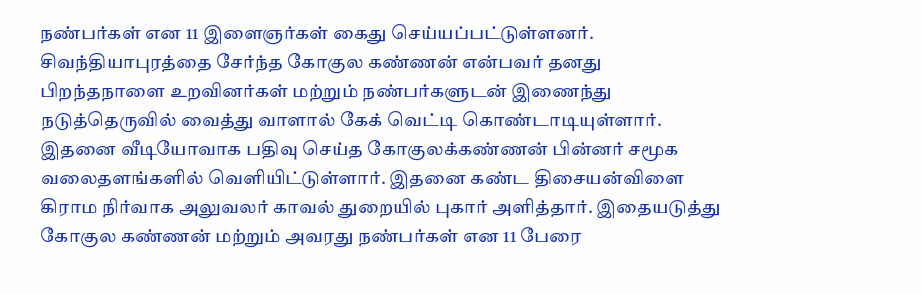நண்பர்கள் என 11 இளைஞர்கள் கைது செய்யப்பட்டுள்ளனர். சிவந்தியாபுரத்தை சேர்ந்த கோகுல கண்ணன் என்பவர் தனது பிறந்தநாளை உறவினர்கள் மற்றும் நண்பர்களுடன் இணைந்து நடுத்தெருவில் வைத்து வாளால் கேக் வெட்டி கொண்டாடியுள்ளார்.
இதனை வீடியோவாக பதிவு செய்த கோகுலக்கண்ணன் பின்னர் சமூக வலைதளங்களில் வெளியிட்டுள்ளார். இதனை கண்ட திசையன்விளை கிராம நிர்வாக அலுவலர் காவல் துறையில் புகார் அளித்தார். இதையடுத்து கோகுல கண்ணன் மற்றும் அவரது நண்பர்கள் என 11 பேரை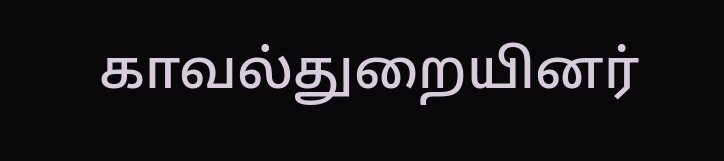காவல்துறையினர்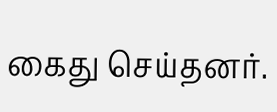கைது செய்தனர்.